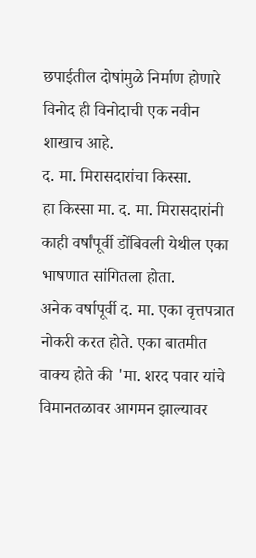छपाईतील दोषांमुळे निर्माण होणारे विनोद ही विनोदाची एक नवीन शाखाच आहे.
द. मा. मिरासदारांचा किस्सा.
हा किस्सा मा. द. मा. मिरासदारांनी काही वर्षांपूर्वी डोंबिवली येथील एका भाषणात सांगितला होता.
अनेक वर्षापूर्वी द. मा. एका वृत्तपत्रात नोकरी करत होते. एका बातमीत वाक्य होते की 'मा. शरद पवार यांचे विमानतळावर आगमन झाल्यावर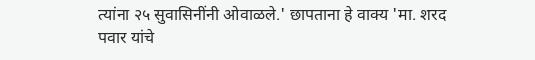त्यांना २५ सुवासिनींनी ओवाळले.' छापताना हे वाक्य 'मा. शरद पवार यांचे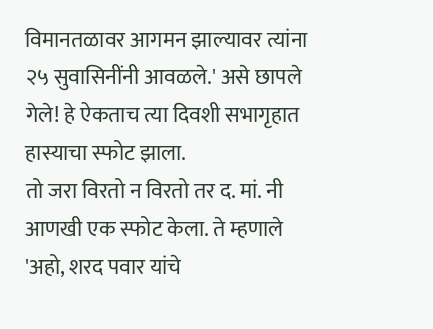विमानतळावर आगमन झाल्यावर त्यांना २५ सुवासिनींनी आवळले.' असे छापले गेले! हे ऐकताच त्या दिवशी सभागृहात हास्याचा स्फोट झाला.
तो जरा विरतो न विरतो तर द. मां. नी आणखी एक स्फोट केला. ते म्हणाले 'अहो, शरद पवार यांचे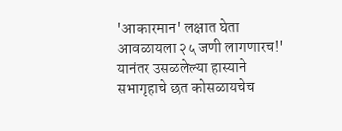'आकारमान' लक्षात घेता आवळायला २५ जणी लागणारच!'
यानंतर उसळलेल्या हास्याने सभागृहाचे छत कोसळायचेच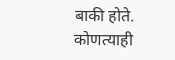बाकी होते.
कोणत्याही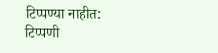टिप्पण्या नाहीत:
टिप्पणी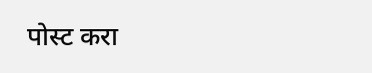पोस्ट करा